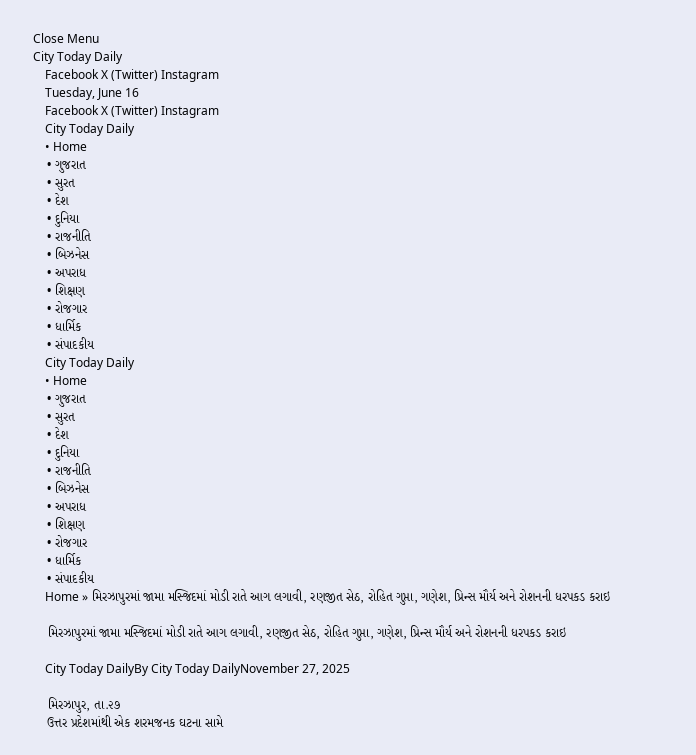Close Menu
City Today Daily
    Facebook X (Twitter) Instagram
    Tuesday, June 16
    Facebook X (Twitter) Instagram
    City Today Daily
    • Home
    • ગુજરાત
    • સુરત
    • દેશ
    • દુનિયા
    • રાજનીતિ
    • બિઝનેસ
    • અપરાધ
    • શિક્ષણ
    • રોજગાર
    • ધાર્મિક
    • સંપાદકીય
    City Today Daily
    • Home
    • ગુજરાત
    • સુરત
    • દેશ
    • દુનિયા
    • રાજનીતિ
    • બિઝનેસ
    • અપરાધ
    • શિક્ષણ
    • રોજગાર
    • ધાર્મિક
    • સંપાદકીય
    Home » મિરઝાપુરમાં જામા મસ્જિદમાં મોડી રાતે આગ લગાવી, રણજીત સેઠ, રોહિત ગુપ્તા, ગણેશ, પ્રિન્સ મૌર્ય અને રોશનની ધરપકડ કરાઇ

    મિરઝાપુરમાં જામા મસ્જિદમાં મોડી રાતે આગ લગાવી, રણજીત સેઠ, રોહિત ગુપ્તા, ગણેશ, પ્રિન્સ મૌર્ય અને રોશનની ધરપકડ કરાઇ

    City Today DailyBy City Today DailyNovember 27, 2025

    મિરઝાપુર, તા.૨૭
    ઉત્તર પ્રદેશમાંથી એક શરમજનક ઘટના સામે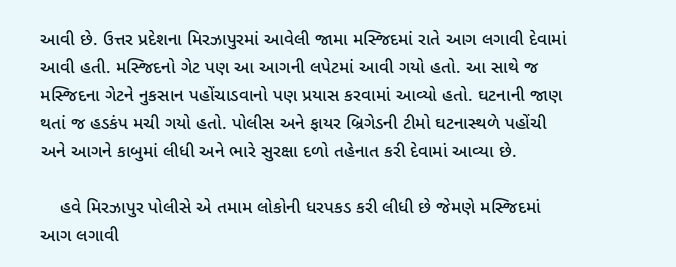આવી છે. ઉત્તર પ્રદેશના મિરઝાપુરમાં આવેલી જામા મસ્જિદમાં રાતે આગ લગાવી દેવામાં આવી હતી. મસ્જિદનો ગેટ પણ આ આગની લપેટમાં આવી ગયો હતો. આ સાથે જ મસ્જિદના ગેટને નુકસાન પહોંચાડવાનો પણ પ્રયાસ કરવામાં આવ્યો હતો. ઘટનાની જાણ થતાં જ હડકંપ મચી ગયો હતો. પોલીસ અને ફાયર બ્રિગેડની ટીમો ઘટનાસ્થળે પહોંચી અને આગને કાબુમાં લીધી અને ભારે સુરક્ષા દળો તહેનાત કરી દેવામાં આવ્યા છે.

    હવે મિરઝાપુર પોલીસે એ તમામ લોકોની ધરપકડ કરી લીધી છે જેમણે મસ્જિદમાં આગ લગાવી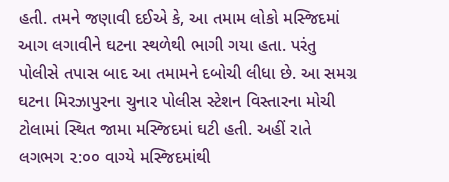હતી. તમને જણાવી દઈએ કે, આ તમામ લોકો મસ્જિદમાં આગ લગાવીને ઘટના સ્થળેથી ભાગી ગયા હતા. પરંતુ પોલીસે તપાસ બાદ આ તમામને દબોચી લીધા છે. આ સમગ્ર ઘટના મિરઝાપુરના ચુનાર પોલીસ સ્ટેશન વિસ્તારના મોચી ટોલામાં સ્થિત જામા મસ્જિદમાં ઘટી હતી. અહીં રાતે લગભગ ૨:૦૦ વાગ્યે મસ્જિદમાંથી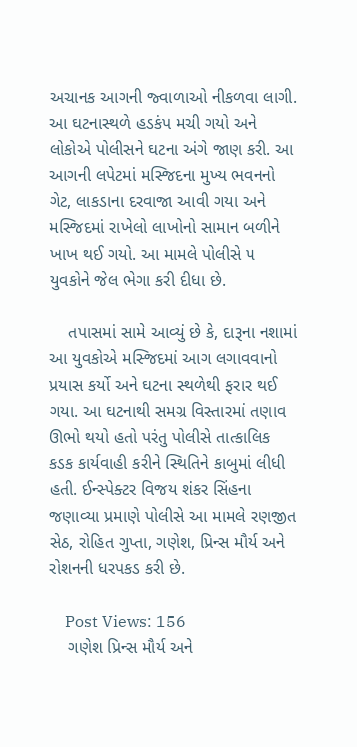અચાનક આગની જ્વાળાઓ નીકળવા લાગી. આ ઘટનાસ્થળે હડકંપ મચી ગયો અને લોકોએ પોલીસને ઘટના અંગે જાણ કરી. આ આગની લપેટમાં મસ્જિદના મુખ્ય ભવનનો ગેટ, લાકડાના દરવાજા આવી ગયા અને મસ્જિદમાં રાખેલો લાખોનો સામાન બળીને ખાખ થઈ ગયો. આ મામલે પોલીસે ૫ યુવકોને જેલ ભેગા કરી દીધા છે.

    તપાસમાં સામે આવ્યું છે કે, દારૂના નશામાં આ યુવકોએ મસ્જિદમાં આગ લગાવવાનો પ્રયાસ કર્યો અને ઘટના સ્થળેથી ફરાર થઈ ગયા. આ ઘટનાથી સમગ્ર વિસ્તારમાં તણાવ ઊભો થયો હતો પરંતુ પોલીસે તાત્કાલિક કડક કાર્યવાહી કરીને સ્થિતિને કાબુમાં લીધી હતી. ઈન્સ્પેક્ટર વિજય શંકર સિંહના જણાવ્યા પ્રમાણે પોલીસે આ મામલે રણજીત સેઠ, રોહિત ગુપ્તા, ગણેશ, પ્રિન્સ મૌર્ય અને રોશનની ધરપકડ કરી છે.

    Post Views: 156
    ગણેશ પ્રિન્સ મૌર્ય અને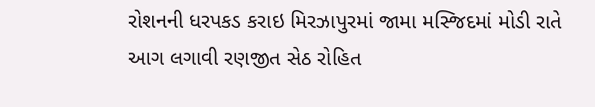રોશનની ધરપકડ કરાઇ મિરઝાપુરમાં જામા મસ્જિદમાં મોડી રાતે આગ લગાવી રણજીત સેઠ રોહિત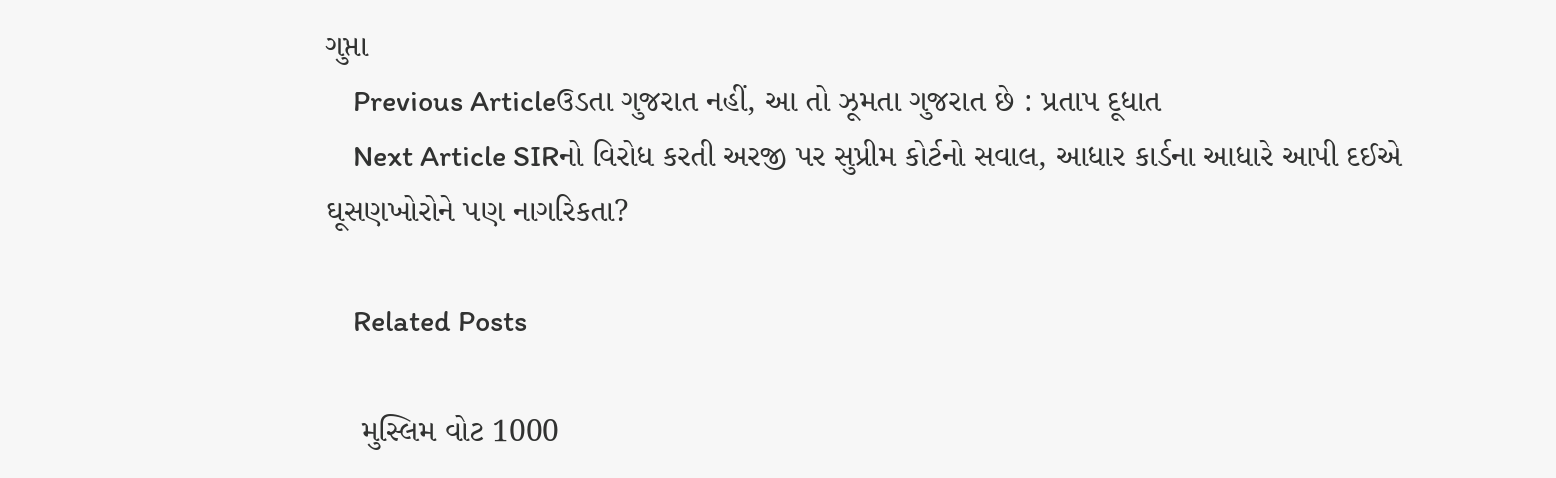ગુપ્તા
    Previous Articleઉડતા ગુજરાત નહીં, આ તો ઝૂમતા ગુજરાત છે : પ્રતાપ દૂધાત
    Next Article SIRનો વિરોધ કરતી અરજી પર સુપ્રીમ કોર્ટનો સવાલ, આધાર કાર્ડના આધારે આપી દઈએ ઘૂસણખોરોને પણ નાગરિકતા?

    Related Posts

    મુસ્લિમ વોટ 1000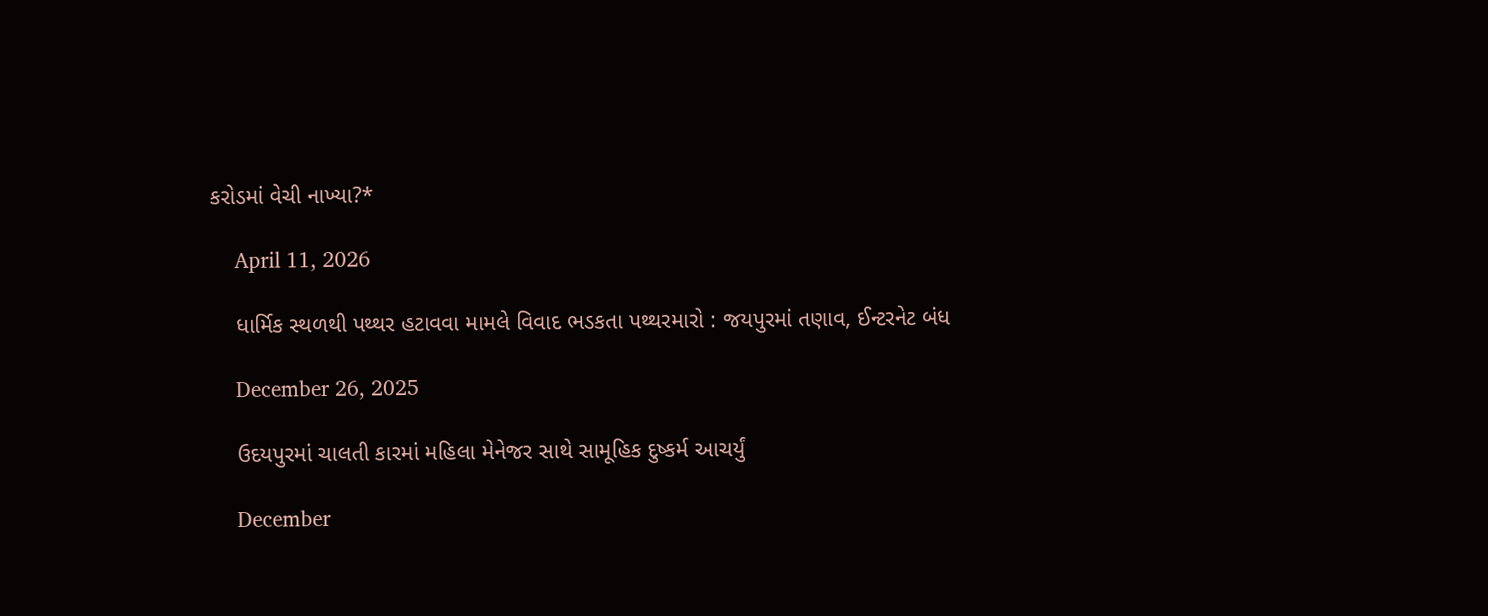કરોડમાં વેચી નાખ્યા?*

    April 11, 2026

    ધાર્મિક સ્થળથી પથ્થર હટાવવા મામલે વિવાદ ભડકતા પથ્થરમારો : જયપુરમાં તણાવ, ઈન્ટરનેટ બંધ

    December 26, 2025

    ઉદયપુરમાં ચાલતી કારમાં મહિલા મેનેજર સાથે સામૂહિક દુષ્કર્મ આચર્યું

    December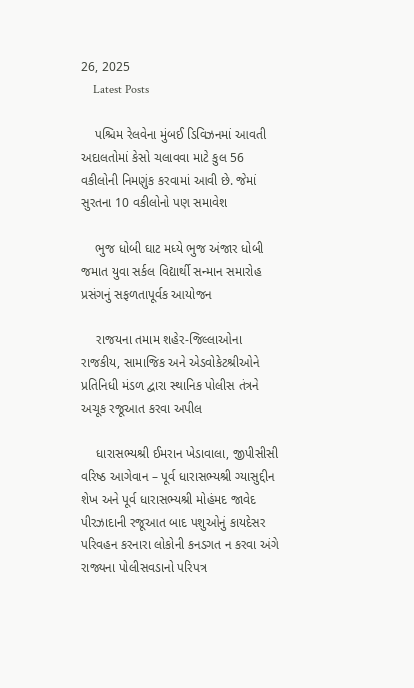26, 2025
    Latest Posts

    પશ્ચિમ રેલવેના મુંબઈ ડિવિઝનમાં આવતી અદાલતોમાં કેસો ચલાવવા માટે કુલ 56 વકીલોની નિમણુંક કરવામાં આવી છે. જેમાં સુરતના 10 વકીલોનો પણ સમાવેશ

    ભુજ ધોબી ઘાટ મધ્યે ભુજ અંજાર ધોબી જમાત યુવા સર્કલ વિદ્યાર્થી સન્માન સમારોહ પ્રસંગનું સફળતાપૂર્વક આયોજન

    રાજયના તમામ શહેર-જિલ્લાઓના રાજકીય, સામાજિક અને એડવોકેટશ્રીઓને પ્રતિનિધી મંડળ દ્વારા સ્થાનિક પોલીસ તંત્રને અચૂક રજૂઆત કરવા અપીલ

    ધારાસભ્યશ્રી ઈમરાન ખેડાવાલા, જીપીસીસી વરિષ્ઠ આગેવાન – પૂર્વ ધારાસભ્યશ્રી ગ્યાસુદ્દીન શેખ અને પૂર્વ ધારાસભ્યશ્રી મોહંમદ જાવેદ પીરઝાદાની રજૂઆત બાદ પશુઓનું કાયદેસર પરિવહન કરનારા લોકોની કનડગત ન કરવા અંગે રાજ્યના પોલીસવડાનો પરિપત્ર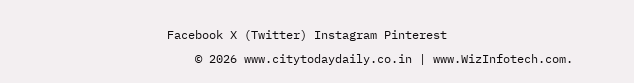Facebook X (Twitter) Instagram Pinterest
    © 2026 www.citytodaydaily.co.in | www.WizInfotech.com.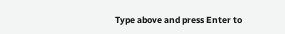Type above and press Enter to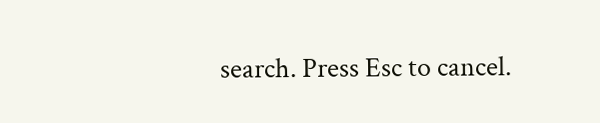search. Press Esc to cancel.